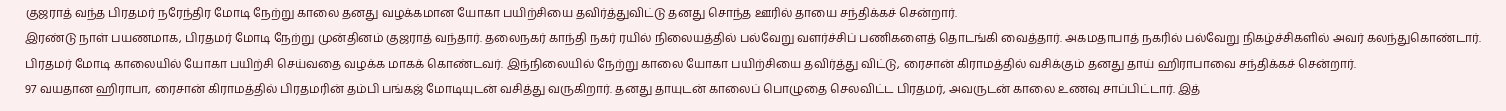குஜராத் வந்த பிரதமர் நரேந்திர மோடி நேற்று காலை தனது வழக்கமான யோகா பயிற்சியை தவிர்த்துவிட்டு தனது சொந்த ஊரில் தாயை சந்திக்கச் சென்றார்.
இரண்டு நாள் பயணமாக, பிரதமர் மோடி நேற்று முன்தினம் குஜராத் வந்தார். தலைநகர் காந்தி நகர் ரயில் நிலையத்தில் பல்வேறு வளர்ச்சிப் பணிகளைத் தொடங்கி வைத்தார். அகமதாபாத் நகரில் பல்வேறு நிகழ்ச்சிகளில் அவர் கலந்துகொண்டார்.
பிரதமர் மோடி காலையில் யோகா பயிற்சி செய்வதை வழக்க மாகக் கொண்டவர். இந்நிலையில் நேற்று காலை யோகா பயிற்சியை தவிர்த்து விட்டு, ரைசான் கிராமத்தில் வசிக்கும் தனது தாய் ஹிராபாவை சந்திக்கச் சென்றார்.
97 வயதான ஹிராபா, ரைசான் கிராமத்தில் பிரதமரின் தம்பி பங்கஜ் மோடியுடன் வசித்து வருகிறார். தனது தாயுடன் காலைப் பொழுதை செலவிட்ட பிரதமர், அவருடன் காலை உணவு சாப்பிட்டார். இத்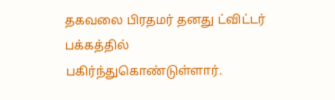தகவலை பிரதமர் தனது ட்விட்டர் பக்கத்தில் பகிர்ந்துகொண்டுள்ளார்.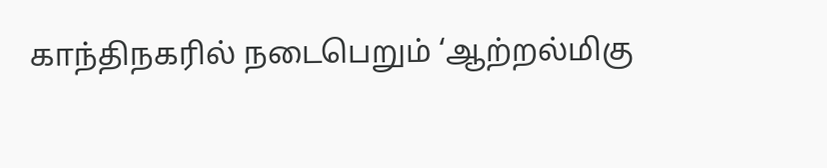காந்திநகரில் நடைபெறும் ‘ஆற்றல்மிகு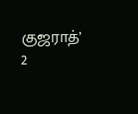குஜராத்’ 2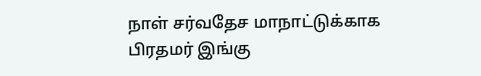நாள் சர்வதேச மாநாட்டுக்காக பிரதமர் இங்கு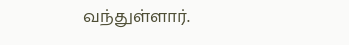வந்துள்ளார்.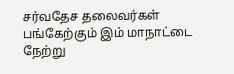சர்வதேச தலைவர்கள் பங்கேற்கும் இம் மாநாட்டை நேற்று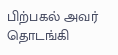பிற்பகல் அவர் தொடங்கி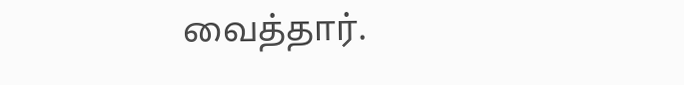வைத்தார்.